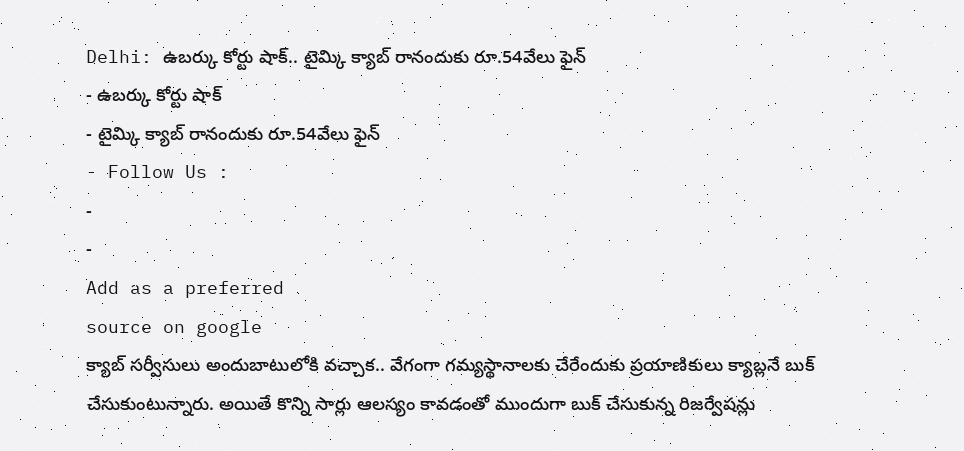Delhi: ఉబర్కు కోర్టు షాక్.. టైమ్కి క్యాబ్ రానందుకు రూ.54వేలు ఫైన్
- ఉబర్కు కోర్టు షాక్
- టైమ్కి క్యాబ్ రానందుకు రూ.54వేలు ఫైన్
- Follow Us :
-
-
Add as a preferred
source on google
క్యాబ్ సర్వీసులు అందుబాటులోకి వచ్చాక.. వేగంగా గమ్యస్థానాలకు చేరేందుకు ప్రయాణికులు క్యాబ్లనే బుక్ చేసుకుంటున్నారు. అయితే కొన్ని సార్లు ఆలస్యం కావడంతో ముందుగా బుక్ చేసుకున్న రిజర్వేషన్లు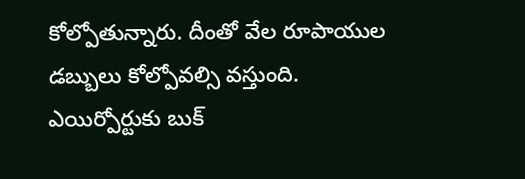కోల్పోతున్నారు. దీంతో వేల రూపాయుల డబ్బులు కోల్పోవల్సి వస్తుంది. ఎయిర్పోర్టుకు బుక్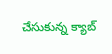చేసుకున్న క్యాబ్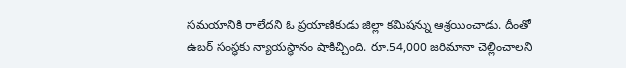సమయానికి రాలేదని ఓ ప్రయాణికుడు జిల్లా కమిషన్ను ఆశ్రయించాడు. దీంతో ఉబర్ సంస్థకు న్యాయస్థానం షాకిచ్చింది. రూ.54,000 జరిమానా చెల్లించాలని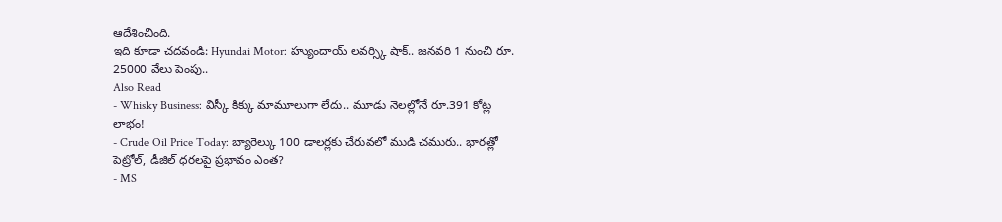ఆదేశించింది.
ఇది కూడా చదవండి: Hyundai Motor: హ్యుందాయ్ లవర్స్కి షాక్.. జనవరి 1 నుంచి రూ. 25000 వేలు పెంపు..
Also Read
- Whisky Business: విస్కీ కిక్కు మామూలుగా లేదు.. మూడు నెలల్లోనే రూ.391 కోట్ల లాభం!
- Crude Oil Price Today: బ్యారెల్కు 100 డాలర్లకు చేరువలో ముడి చమురు.. భారత్లో పెట్రోల్, డీజిల్ ధరలపై ప్రభావం ఎంత?
- MS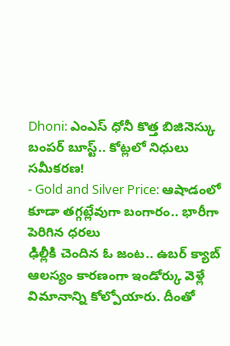Dhoni: ఎంఎస్ ధోనీ కొత్త బిజినెస్కు బంపర్ బూస్ట్.. కోట్లలో నిధులు సమీకరణ!
- Gold and Silver Price: ఆషాడంలో కూడా తగ్గట్లేవుగా బంగారం.. భారీగా పెరిగిన ధరలు
ఢిల్లీకి చెందిన ఓ జంట.. ఉబర్ క్యాబ్ ఆలస్యం కారణంగా ఇండోర్కు వెళ్లే విమానాన్ని కోల్పోయారు. దీంతో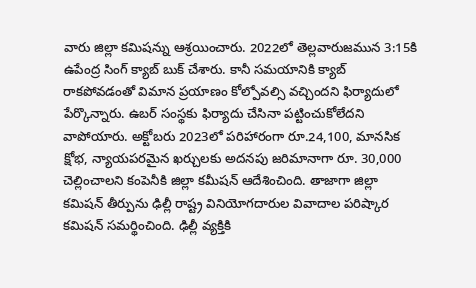వారు జిల్లా కమిషన్ను ఆశ్రయించారు. 2022లో తెల్లవారుజమున 3:15కి ఉపేంద్ర సింగ్ క్యాబ్ బుక్ చేశారు. కానీ సమయానికి క్యాబ్ రాకపోవడంతో విమాన ప్రయాణం కోల్పోవల్సి వచ్చిందని ఫిర్యాదులో పేర్కొన్నారు. ఉబర్ సంస్థకు ఫిర్యాదు చేసినా పట్టించుకోలేదని వాపోయారు. అక్టోబరు 2023లో పరిహారంగా రూ.24,100, మానసిక క్షోభ, న్యాయపరమైన ఖర్చులకు అదనపు జరిమానాగా రూ. 30,000 చెల్లించాలని కంపెనీకి జిల్లా కమీషన్ ఆదేశించింది. తాజాగా జిల్లా కమిషన్ తీర్పును ఢిల్లీ రాష్ట్ర వినియోగదారుల వివాదాల పరిష్కార కమిషన్ సమర్థించింది. ఢిల్లీ వ్యక్తికి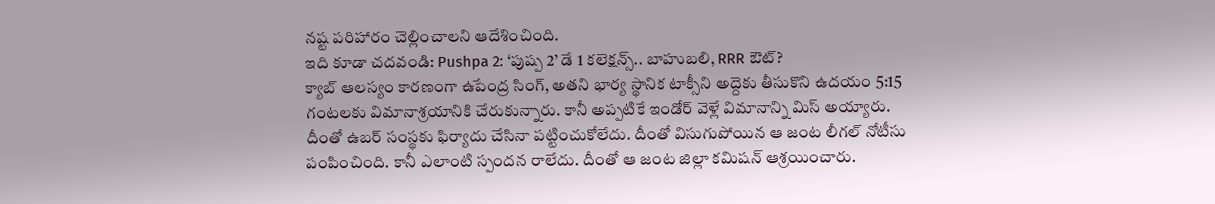నష్ట పరిహారం చెల్లించాలని ఆదేశించింది.
ఇది కూడా చదవండి: Pushpa 2: ‘పుష్ప 2’ డే 1 కలెక్షన్స్.. బాహుబలి, RRR ఔట్?
క్యాబ్ ఆలస్యం కారణంగా ఉపేంద్ర సింగ్, అతని భార్య స్థానిక టాక్సీని అద్దెకు తీసుకొని ఉదయం 5:15 గంటలకు విమానాశ్రయానికి చేరుకున్నారు. కానీ అప్పటికే ఇండోర్ వెళ్లే విమానాన్ని మిస్ అయ్యారు. దీంతో ఉబర్ సంస్థకు ఫిర్యాదు చేసినా పట్టించుకోలేదు. దీంతో విసుగుపోయిన ఆ జంట లీగల్ నోటీసు పంపించింది. కానీ ఎలాంటి స్పందన రాలేదు. దీంతో ఆ జంట జిల్లా కమిషన్ ఆశ్రయించారు.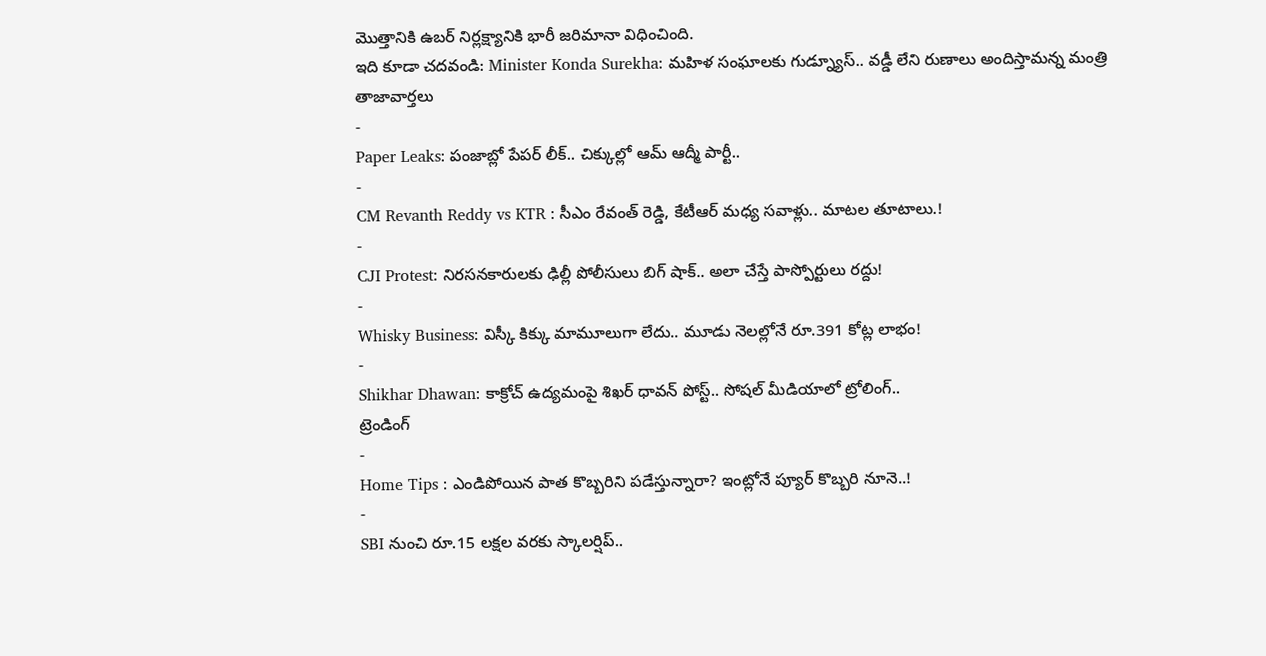మొత్తానికి ఉబర్ నిర్లక్ష్యానికి భారీ జరిమానా విధించింది.
ఇది కూడా చదవండి: Minister Konda Surekha: మహిళ సంఘాలకు గుడ్న్యూస్.. వడ్డీ లేని రుణాలు అందిస్తామన్న మంత్రి
తాజావార్తలు
-
Paper Leaks: పంజాబ్లో పేపర్ లీక్.. చిక్కుల్లో ఆమ్ ఆద్మీ పార్టీ..
-
CM Revanth Reddy vs KTR : సీఎం రేవంత్ రెడ్డి, కేటీఆర్ మధ్య సవాళ్లు.. మాటల తూటాలు.!
-
CJI Protest: నిరసనకారులకు ఢిల్లీ పోలీసులు బిగ్ షాక్.. అలా చేస్తే పాస్పోర్టులు రద్దు!
-
Whisky Business: విస్కీ కిక్కు మామూలుగా లేదు.. మూడు నెలల్లోనే రూ.391 కోట్ల లాభం!
-
Shikhar Dhawan: కాక్రోచ్ ఉద్యమంపై శిఖర్ ధావన్ పోస్ట్.. సోషల్ మీడియాలో ట్రోలింగ్..
ట్రెండింగ్
-
Home Tips : ఎండిపోయిన పాత కొబ్బరిని పడేస్తున్నారా? ఇంట్లోనే ప్యూర్ కొబ్బరి నూనె..!
-
SBI నుంచి రూ.15 లక్షల వరకు స్కాలర్షిప్..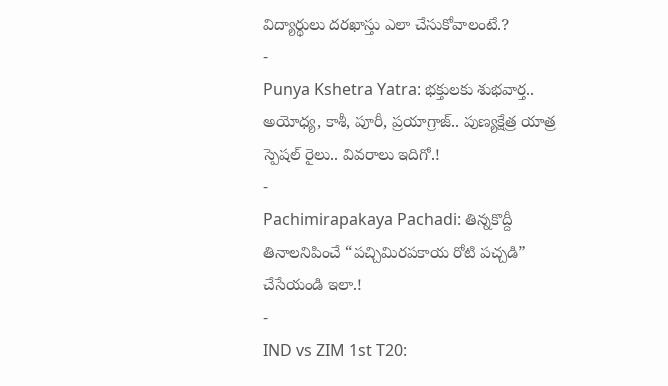విద్యార్థులు దరఖాస్తు ఎలా చేసుకోవాలంటే.?
-
Punya Kshetra Yatra: భక్తులకు శుభవార్త.. అయోధ్య, కాశీ, పూరీ, ప్రయాగ్రాజ్.. పుణ్యక్షేత్ర యాత్ర స్పెషల్ రైలు.. వివరాలు ఇదిగో.!
-
Pachimirapakaya Pachadi: తిన్నకొద్దీ తినాలనిపించే “పచ్చిమిరపకాయ రోటి పచ్చడి” చేసేయండి ఇలా.!
-
IND vs ZIM 1st T20: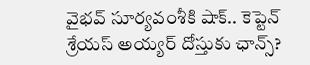వైభవ్ సూర్యవంశీకి షాక్.. కెప్టెన్ శ్రేయస్ అయ్యర్ దోస్తుకు ఛాన్స్?